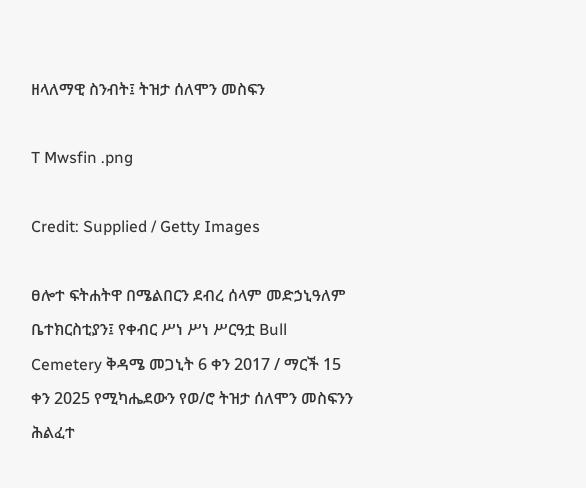ዘላለማዊ ስንብት፤ ትዝታ ሰለሞን መስፍን

T Mwsfin .png

Credit: Supplied / Getty Images

ፀሎተ ፍትሐትዋ በሜልበርን ደብረ ሰላም መድኃኒዓለም ቤተክርስቲያን፤ የቀብር ሥነ ሥነ ሥርዓቷ Bull Cemetery ቅዳሜ መጋኒት 6 ቀን 2017 / ማርች 15 ቀን 2025 የሚካሔደውን የወ/ሮ ትዝታ ሰለሞን መስፍንን ሕልፈተ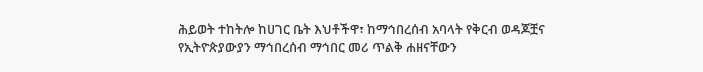ሕይወት ተከትሎ ከሀገር ቤት እህቶችዋ፣ ከማኅበረሰብ አባላት የቅርብ ወዳጆቿና የኢትዮጵያውያን ማኅበረሰብ ማኅበር መሪ ጥልቅ ሐዘናቸውን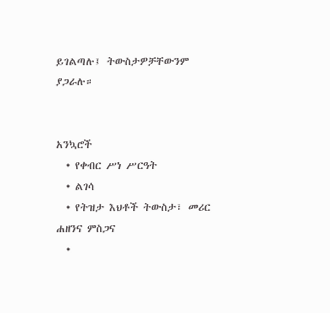ይገልጣሉ፤ ትውስታዎቻቸውንም ያጋራሉ።


አንኳሮች
  • የቀብር ሥነ ሥርዓት
  • ልገሳ
  • የትዝታ እህቶች ትውስታ፣ መሪር ሐዘንና ምስጋና
  •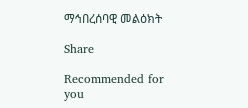ማኅበረሰባዊ መልዕክት

Share

Recommended for you